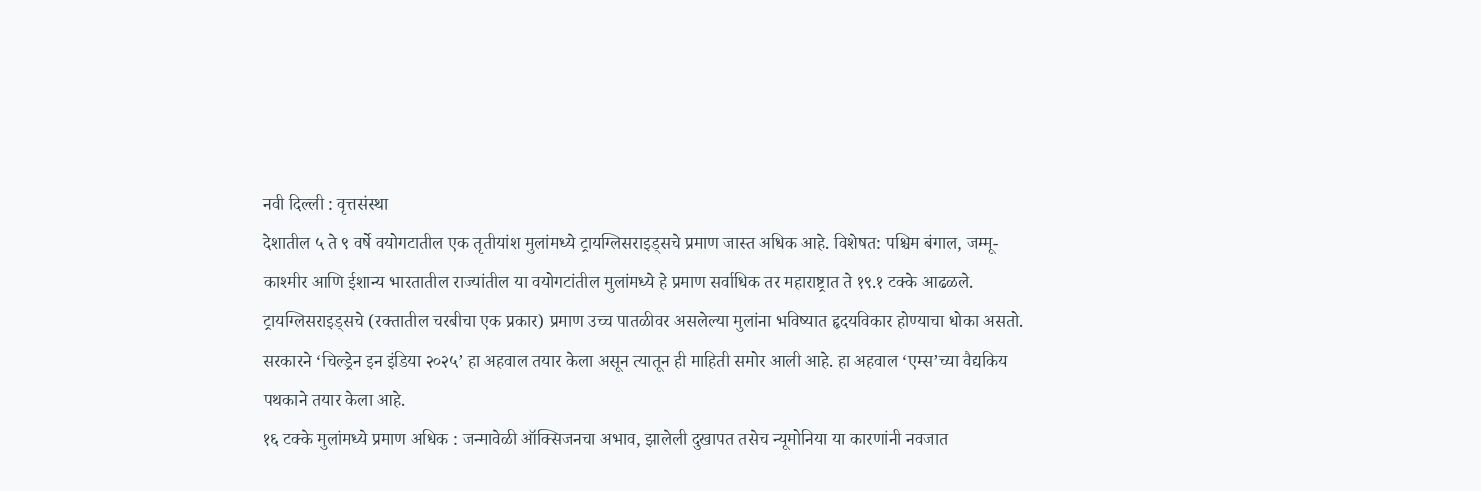नवी दिल्ली : वृत्तसंस्था
देशातील ५ ते ९ वर्षे वयोगटातील एक तृतीयांश मुलांमध्ये ट्रायग्लिसराइड्सचे प्रमाण जास्त अधिक आहे. विशेषत: पश्चिम बंगाल, जम्मू-काश्मीर आणि ईशान्य भारतातील राज्यांतील या वयोगटांतील मुलांमध्ये हे प्रमाण सर्वाधिक तर महाराष्ट्रात ते १९.१ टक्के आढळले.
ट्रायग्लिसराइड्सचे (रक्तातील चरबीचा एक प्रकार) प्रमाण उच्च पातळीवर असलेल्या मुलांना भविष्यात हृदयविकार होण्याचा धोका असतो. सरकारने ‘चिल्ड्रेन इन इंडिया २०२५’ हा अहवाल तयार केला असून त्यातून ही माहिती समोर आली आहे. हा अहवाल ‘एम्स’च्या वैद्यकिय पथकाने तयार केला आहे.
१६ टक्के मुलांमध्ये प्रमाण अधिक : जन्मावेळी ऑक्सिजनचा अभाव, झालेली दुखापत तसेच न्यूमोनिया या कारणांनी नवजात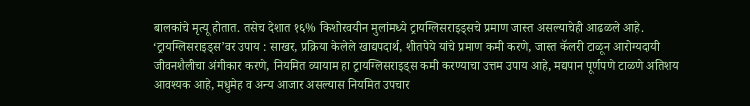बालकांचे मृत्यू होतात. तसेच देशात १६% किशोरवयीन मुलांमध्ये ट्रायग्लिसराइड्सचे प्रमाण जास्त असल्याचेही आढळले आहे.
‘ट्रायग्लिसराइड्स’वर उपाय : साखर, प्रक्रिया केलेले खाद्यपदार्थ, शीतपेये यांचे प्रमाण कमी करणे, जास्त कॅलरी टाळून आरोग्यदायी जीवनशैलीचा अंगीकार करणे, नियमित व्यायाम हा ट्रायग्लिसराइड्स कमी करण्याचा उत्तम उपाय आहे, मद्यपान पूर्णपणे टाळणे अतिशय आवश्यक आहे, मधुमेह व अन्य आजार असल्यास नियमित उपचार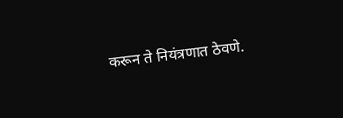करून ते नियंत्रणात ठेवणे.